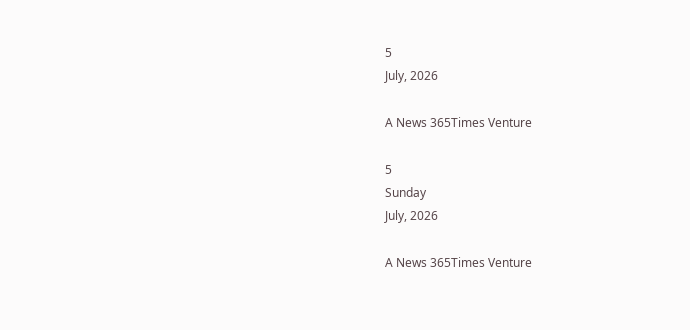5
July, 2026

A News 365Times Venture

5
Sunday
July, 2026

A News 365Times Venture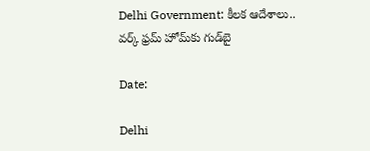Delhi Government: కీలక ఆదేశాలు.. వర్క్ ఫ్రమ్ హోమ్‌కు గుడ్‌బై

Date:

Delhi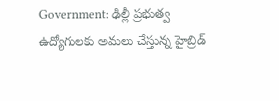Government: ఢిల్లీ ప్రభుత్వ ఉద్యోగులకు అమలు చేస్తున్న హైబ్రిడ్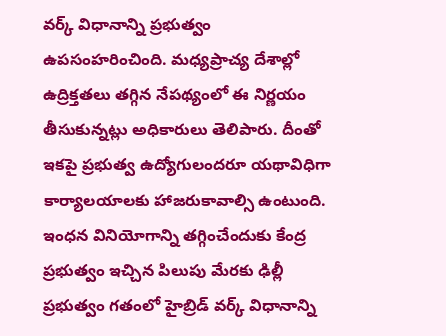వర్క్ విధానాన్ని ప్రభుత్వం ఉపసంహరించింది. మధ్యప్రాచ్య దేశాల్లో ఉద్రిక్తతలు తగ్గిన నేపథ్యంలో ఈ నిర్ణయం తీసుకున్నట్లు అధికారులు తెలిపారు. దీంతో ఇకపై ప్రభుత్వ ఉద్యోగులందరూ యథావిధిగా కార్యాలయాలకు హాజరుకావాల్సి ఉంటుంది. ఇంధన వినియోగాన్ని తగ్గించేందుకు కేంద్ర ప్రభుత్వం ఇచ్చిన పిలుపు మేరకు ఢిల్లీ ప్రభుత్వం గతంలో హైబ్రిడ్ వర్క్ విధానాన్ని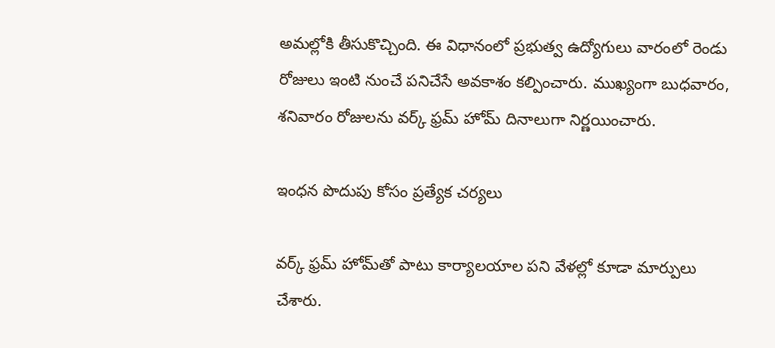అమల్లోకి తీసుకొచ్చింది. ఈ విధానంలో ప్రభుత్వ ఉద్యోగులు వారంలో రెండు రోజులు ఇంటి నుంచే పనిచేసే అవకాశం కల్పించారు. ముఖ్యంగా బుధవారం, శనివారం రోజులను వర్క్ ఫ్రమ్ హోమ్ దినాలుగా నిర్ణయించారు.

ఇంధన పొదుపు కోసం ప్రత్యేక చర్యలు

వర్క్ ఫ్రమ్ హోమ్‌తో పాటు కార్యాలయాల పని వేళల్లో కూడా మార్పులు చేశారు.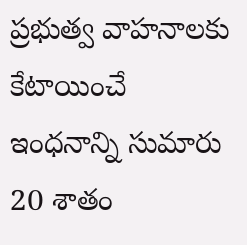ప్రభుత్వ వాహనాలకు కేటాయించే ఇంధనాన్ని సుమారు 20 శాతం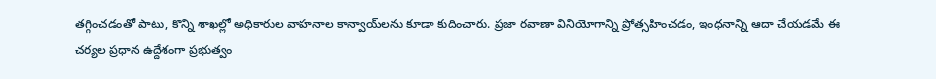తగ్గించడంతో పాటు, కొన్ని శాఖల్లో అధికారుల వాహనాల కాన్వాయ్‌లను కూడా కుదించారు. ప్రజా రవాణా వినియోగాన్ని ప్రోత్సహించడం, ఇంధనాన్ని ఆదా చేయడమే ఈ చర్యల ప్రధాన ఉద్దేశంగా ప్రభుత్వం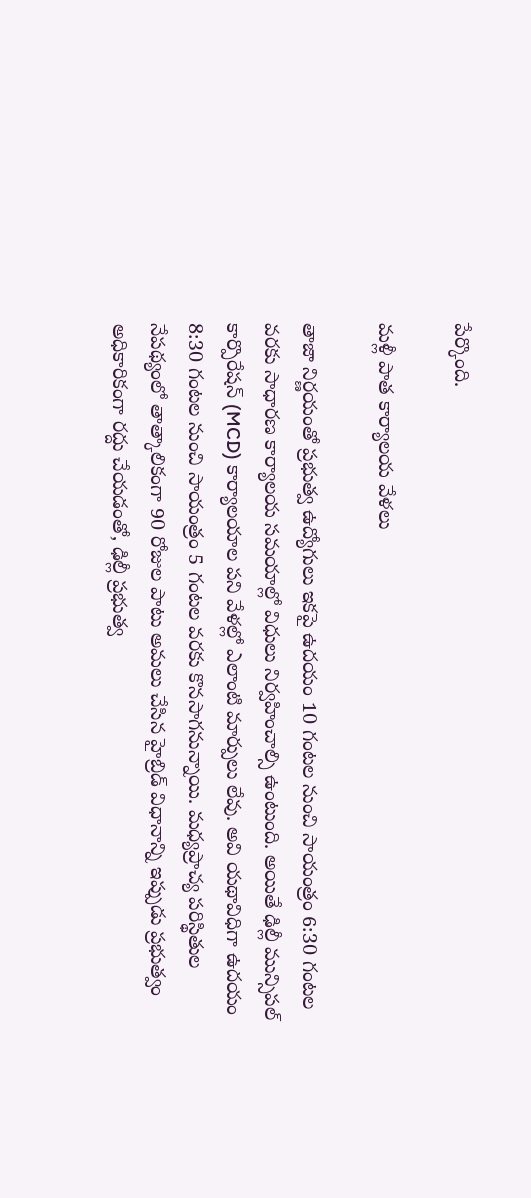పేర్కొంది.

మళ్లీ పాత కార్యాలయ వేళలు

తాజా నిర్ణయంతో ప్రభుత్వ ఉద్యోగులు ఇకపై ఉదయం 10 గంటల నుంచి సాయంత్రం 6:30 గంటల వరకు సాధారణ కార్యాలయ సమయాల్లో విధులు నిర్వహించాల్సి ఉంటుంది. అయితే ఢిల్లీ మున్సిపల్ కార్పొరేషన్ (MCD) కార్యాలయాల పని వేళల్లో ఎలాంటి మార్పులు లేవు. అవి యథావిధిగా ఉదయం 8:30 గంటల నుంచి సాయంత్రం 5 గంటల వరకు కొనసాగనున్నాయి. మధ్యప్రాచ్య పరిస్థితుల నేపథ్యంలో తాత్కాలికంగా 90 రోజుల పాటు అమలు చేసిన హైబ్రిడ్ విధానాన్ని ఇప్పుడు ప్రభుత్వం అధికారికంగా రద్దు చేయడంతో, ఢిల్లీ ప్రభుత్వ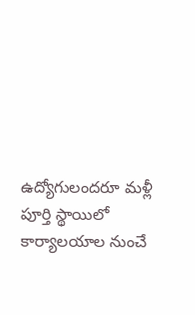ఉద్యోగులందరూ మళ్లీ పూర్తి స్థాయిలో కార్యాలయాల నుంచే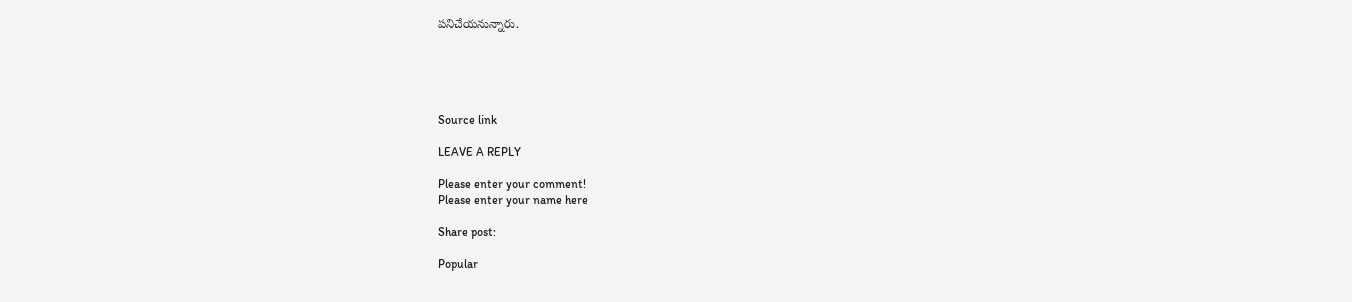పనిచేయనున్నారు.





Source link

LEAVE A REPLY

Please enter your comment!
Please enter your name here

Share post:

Popular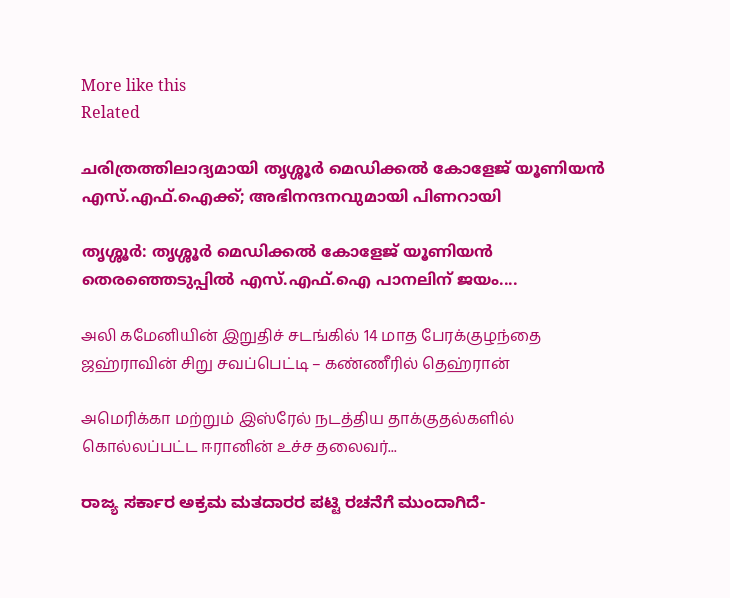More like this
Related

ചരിത്രത്തിലാദ്യമായി തൃശ്ശൂര്‍ മെഡിക്കല്‍ കോളേജ് യൂണിയന്‍ എസ്.എഫ്.ഐക്ക്; അഭിനന്ദനവുമായി പിണറായി

തൃശ്ശൂര്‍: തൃശ്ശൂര്‍ മെഡിക്കല്‍ കോളേജ് യൂണിയന്‍ തെരഞ്ഞെടുപ്പില്‍ എസ്.എഫ്.ഐ പാനലിന് ജയം....

அலி கமேனியின் இறுதிச் சடங்கில் 14 மாத பேரக்குழந்தை ஜஹ்ராவின் சிறு சவப்பெட்டி – கண்ணீரில் தெஹ்ரான்

அமெரிக்கா மற்றும் இஸ்ரேல் நடத்திய தாக்குதல்களில் கொல்லப்பட்ட ஈரானின் உச்ச தலைவர்...

ರಾಜ್ಯ ಸರ್ಕಾರ ಅಕ್ರಮ ಮತದಾರರ ಪಟ್ಟಿ ರಚನೆಗೆ ಮುಂದಾಗಿದೆ-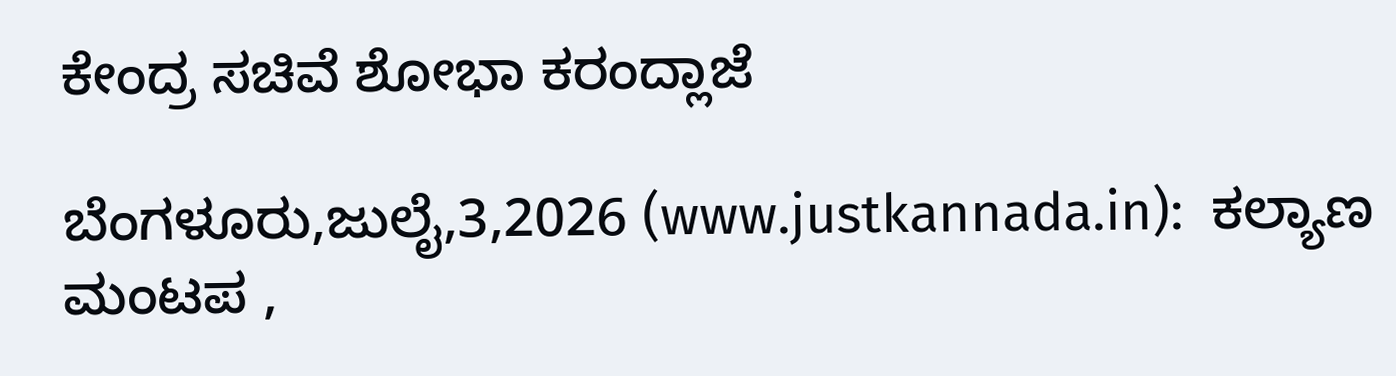ಕೇಂದ್ರ ಸಚಿವೆ ಶೋಭಾ ಕರಂದ್ಲಾಜೆ

ಬೆಂಗಳೂರು,ಜುಲೈ,3,2026 (www.justkannada.in):  ಕಲ್ಯಾಣ ಮಂಟಪ ,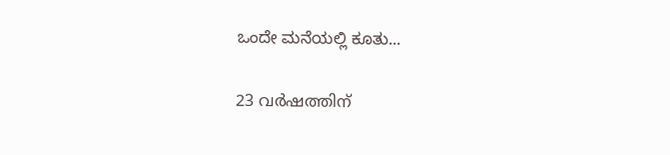ಒಂದೇ ಮನೆಯಲ್ಲಿ ಕೂತು...

23 വര്‍ഷത്തിന്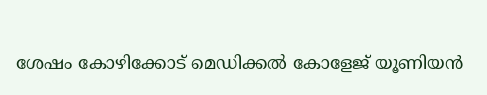ശേഷം കോഴിക്കോട് മെഡിക്കല്‍ കോളേജ് യൂണിയന്‍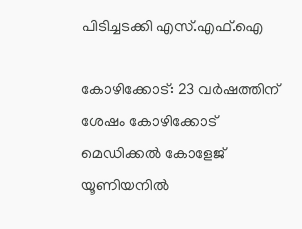പിടിച്ചടക്കി എസ്.എഫ്.ഐ

കോഴിക്കോട്: 23 വര്‍ഷത്തിന് ശേഷം കോഴിക്കോട് മെഡിക്കല്‍ കോളേജ് യൂണിയനില്‍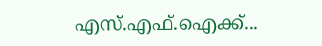എസ്.എഫ്.ഐക്ക്...